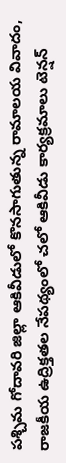పశ్చిమ గోదావరి జిల్లా ఆకివీడులో కొనసాగుతున్న రామాలయ వివాదం, రాజకీయ ఉద్రిక్తతల నేపథ్యంలో చలో ఆకివీడు కార్యక్రమాలు టెన్షన్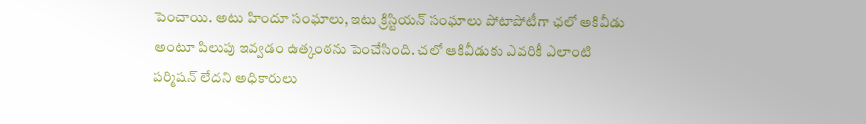పెంచాయి. అటు హిందూ సంఘాలు, ఇటు క్రిస్టియన్ సంఘాలు పోటాపోటీగా ఛలో అకివీడు అంటూ పిలుపు ఇవ్వడం ఉత్కంఠను పెంచేసింది. చలో ఆకివీడుకు ఎవరికీ ఎలాంటి పర్మిషన్ లేదని అధికారులు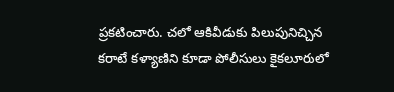ప్రకటించారు. చలో ఆకివీడుకు పిలుపునిచ్చిన కరాటే కళ్యాణిని కూడా పోలీసులు కైకలూరులో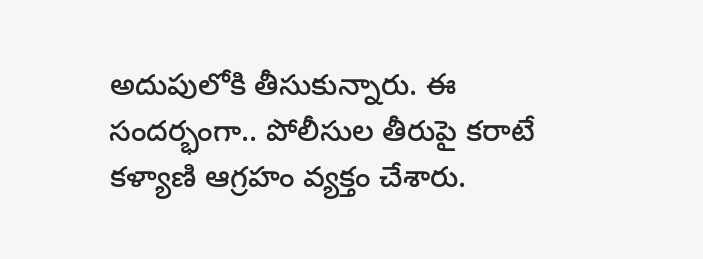అదుపులోకి తీసుకున్నారు. ఈ సందర్భంగా.. పోలీసుల తీరుపై కరాటే కళ్యాణి ఆగ్రహం వ్యక్తం చేశారు.